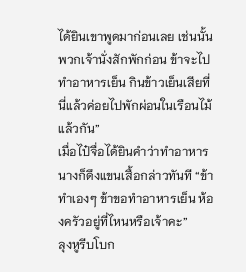ได้ยินเขาพูดมาก่อนเลย เช่นนั้นพวกเจ้านั่งสักพักก่อน ข้าจะไปทำอาหารเย็น กินข้าวเย็นเสียที่นี่แล้วค่อยไปพักผ่อนในเรือนไม้แล้วกัน”
เมื่อไป๋จื่อได้ยินคำว่าทำอาหาร นางก็ดึงแขนเสื้อกล่าวทันที “ข้าทำเองๆ ข้าขอทำอาหารเย็น ห้องครัวอยู่ที่ไหนหรือเจ้าคะ”
ลุงหูรีบโบก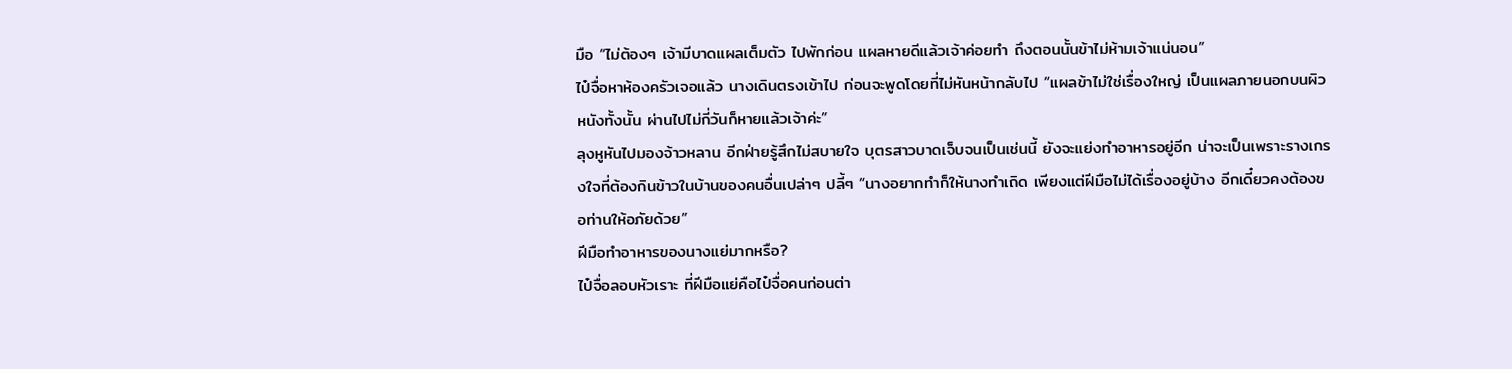มือ “ไม่ต้องๆ เจ้ามีบาดแผลเต็มตัว ไปพักก่อน แผลหายดีแล้วเจ้าค่อยทำ ถึงตอนนั้นข้าไม่ห้ามเจ้าแน่นอน”
ไป๋จื่อหาห้องครัวเจอแล้ว นางเดินตรงเข้าไป ก่อนจะพูดโดยที่ไม่หันหน้ากลับไป “แผลข้าไม่ใช่เรื่องใหญ่ เป็นแผลภายนอกบนผิวหนังทั้งนั้น ผ่านไปไม่กี่วันก็หายแล้วเจ้าค่ะ”
ลุงหูหันไปมองจ้าวหลาน อีกฝ่ายรู้สึกไม่สบายใจ บุตรสาวบาดเจ็บจนเป็นเช่นนี้ ยังจะแย่งทำอาหารอยู่อีก น่าจะเป็นเพราะรางเกรงใจที่ต้องกินข้าวในบ้านของคนอื่นเปล่าๆ ปลี้ๆ “นางอยากทำก็ให้นางทำเถิด เพียงแต่ฝีมือไม่ได้เรื่องอยู่บ้าง อีกเดี๋ยวคงต้องขอท่านให้อภัยด้วย”
ฝีมือทำอาหารของนางแย่มากหรือ?
ไป๋จื่อลอบหัวเราะ ที่ฝีมือแย่คือไป๋จื่อคนก่อนต่า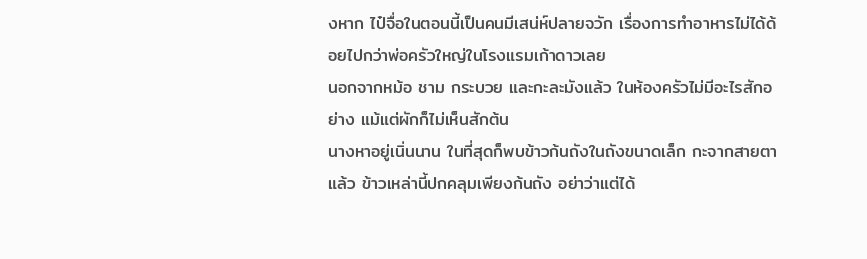งหาก ไป๋จื่อในตอนนี้เป็นคนมีเสน่ห์ปลายจวัก เรื่องการทำอาหารไม่ได้ด้อยไปกว่าพ่อครัวใหญ่ในโรงแรมเก้าดาวเลย
นอกจากหม้อ ชาม กระบวย และกะละมังแล้ว ในห้องครัวไม่มีอะไรสักอย่าง แม้แต่ผักก็ไม่เห็นสักต้น
นางหาอยู่เนิ่นนาน ในที่สุดก็พบข้าวก้นถังในถังขนาดเล็ก กะจากสายตาแล้ว ข้าวเหล่านี้ปกคลุมเพียงก้นถัง อย่าว่าแต่ได้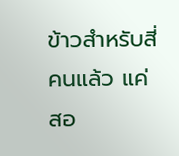ข้าวสำหรับสี่คนแล้ว แค่สอ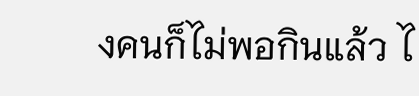งคนก็ไม่พอกินแล้ว ไ